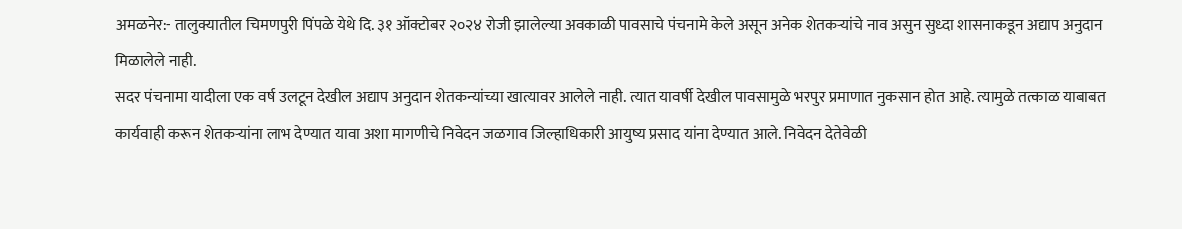अमळनेर:- तालुक्यातील चिमणपुरी पिंपळे येथे दि. ३१ ऑक्टोबर २०२४ रोजी झालेल्या अवकाळी पावसाचे पंचनामे केले असून अनेक शेतकऱ्यांचे नाव असुन सुध्दा शासनाकडून अद्याप अनुदान मिळालेले नाही.
सदर पंचनामा यादीला एक वर्ष उलटून देखील अद्याप अनुदान शेतकन्यांच्या खात्यावर आलेले नाही. त्यात यावर्षी देखील पावसामुळे भरपुर प्रमाणात नुकसान होत आहे. त्यामुळे तत्काळ याबाबत कार्यवाही करून शेतकऱ्यांना लाभ देण्यात यावा अशा मागणीचे निवेदन जळगाव जिल्हाधिकारी आयुष्य प्रसाद यांना देण्यात आले. निवेदन देतेवेळी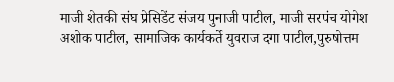माजी शेतकी संघ प्रेसिडेंट संजय पुनाजी पाटील, माजी सरपंच योगेश अशोक पाटील, सामाजिक कार्यकर्ते युवराज दगा पाटील,पुरुषोत्तम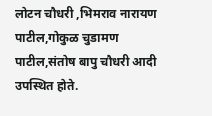लोटन चौधरी ,भिमराव नारायण पाटील,गोकुळ चुडामण पाटील,संतोष बापु चौधरी आदी उपस्थित होते.